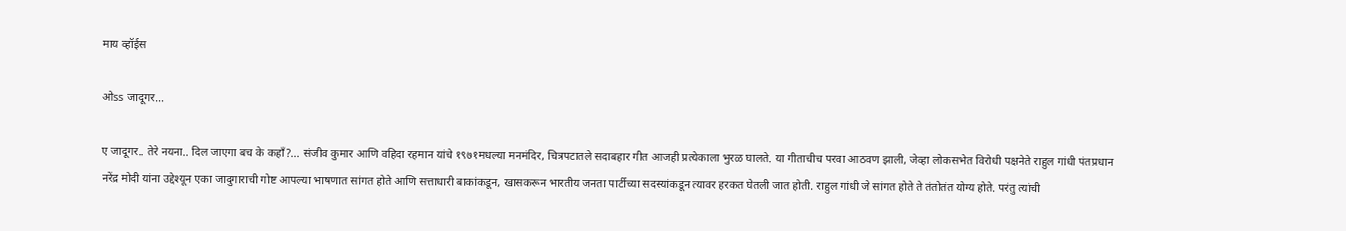माय व्हॉईस

ओss जादूगर…

ए जादूगर.. तेरे नयना.. दिल जाएगा बच के कहाँ?... संजीव कुमार आणि वहिदा रहमान यांचे १९७१मधल्या मनमंदिर, चित्रपटातले सदाबहार गीत आजही प्रत्येकाला भुरळ घालते. या गीताचीच परवा आठवण झाली, जेव्हा लोकसभेत विरोधी पक्षनेते राहुल गांधी पंतप्रधान नरेंद्र मोदी यांना उद्देश्यून एका जादुगाराची गोष्ट आपल्या भाषणात सांगत होते आणि सत्ताधारी बाकांकडून, खासकरून भारतीय जनता पार्टीच्या सदस्यांकडून त्यावर हरकत घेतली जात होती. राहुल गांधी जे सांगत होते ते तंतोतंत योग्य होते. परंतु त्यांची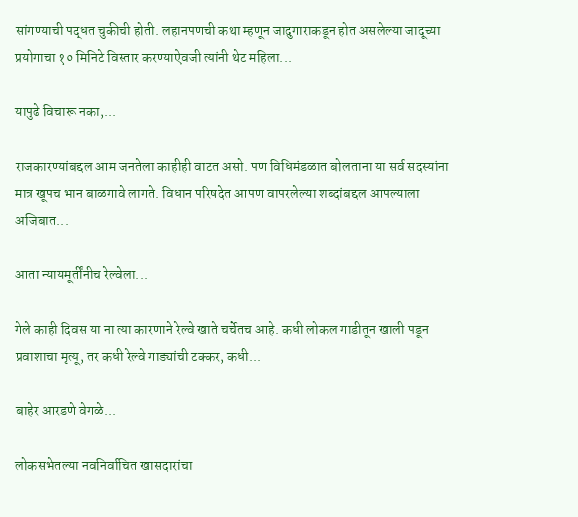सांगण्याची पद्धत चुकीची होती. लहानपणची कथा म्हणून जादुगाराकडून होत असलेल्या जादूच्या प्रयोगाचा १० मिनिटे विस्तार करण्याऐवजी त्यांनी थेट महिला...

यापुढे विचारू नका,...

राजकारण्यांबद्दल आम जनतेला काहीही वाटत असो. पण विधिमंडळात बोलताना या सर्व सदस्यांना मात्र खूपच भान बाळगावे लागते. विधान परिषदेत आपण वापरलेल्या शब्दांबद्दल आपल्याला अजिबात...

आता न्यायमूर्तींनीच रेल्वेला...

गेले काही दिवस या ना त्या कारणाने रेल्वे खाते चर्चेतच आहे. कधी लोकल गाडीतून खाली पडून प्रवाशाचा मृत्यू, तर कधी रेल्वे गाड्यांची टक्कर, कधी...

बाहेर आरडणे वेगळे...

लोकसभेतल्या नवनिर्वाचित खासदारांचा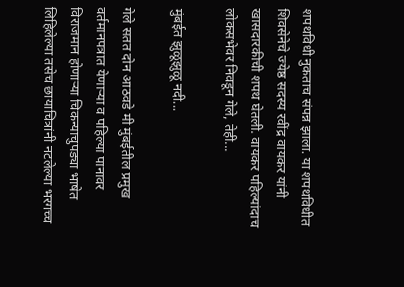शपथविधी नुकताच संपन्न झाला. या शपथविधीत शिवसेनेचे ज्येष्ठ सदस्य रवींद्र वायकर यांनी खासदारकीची शपथ घेतली. वायकर पहिल्यांदाच लोकसभेवर निवडून गेले, तेही...

मुंबईत झुळूझुळू नदी...

गेले सतत दोन आठवडे मी मुंबईतील प्रमुख वर्तमानपत्रात येणाऱ्या व पहिल्या पानावर विराजमान होणाऱ्या चिकन्याचुपड्या भाषेत लिहिलेल्या तसेच छायाचित्रांनी नटलेल्या भरगच्च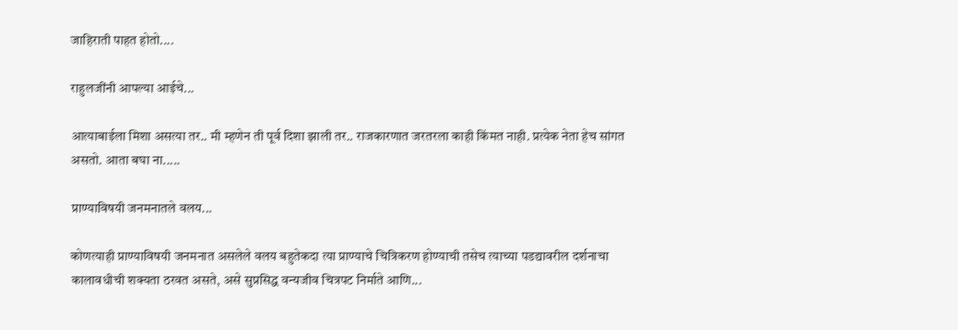जाहिराती पाहत होतो....

राहुलजींनी आपल्या आईचे...

आत्याबाईला मिशा असत्या तर.. मी म्हणेन ती पूर्व दिशा झाली तर.. राजकारणात जरतरला काही किंमत नाही. प्रत्येक नेता हेच सांगत असतो. आता बघा ना.....

प्राण्याविषयी जनमनातले वलय...

कोणत्याही प्राण्याविषयी जनमनात असलेले वलय बहुतेकदा त्या प्राण्याचे चित्रिकरण होण्याची तसेच त्याच्या पडद्यावरील दर्शनाचा कालावधीची शक्यता ठरवत असते, असे सुप्रसिद्ध वन्यजीव चित्रपट निर्माते आणि...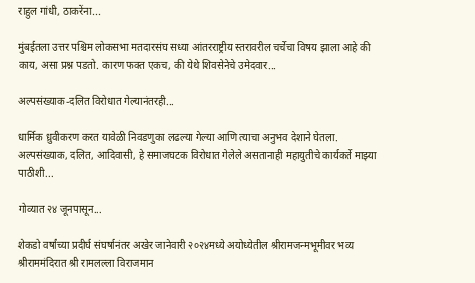राहुल गांधी, ठाकरेंना...

मुंबईतला उत्तर पश्चिम लोकसभा मतदारसंघ सध्या आंतरराष्ट्रीय स्तरावरील चर्चेचा विषय झाला आहे की काय, असा प्रश्न पडतो. कारण फक्त एकच, की येथे शिवसेनेचे उमेदवार...

अल्पसंख्याक-दलित विरोधात गेल्यानंतरही...

धार्मिक ध्रुवीकरण करत यावेळी निवडणुका लढल्या गेल्या आणि त्याचा अनुभव देशाने घेतला. अल्पसंख्याक, दलित, आदिवासी, हे समाजघटक विरोधात गेलेले असतानाही महायुतीचे कार्यकर्ते माझ्या पाठीशी...

गोव्यात २४ जूनपासून...

शेकडो वर्षांच्या प्रदीर्घ संघर्षानंतर अखेर जानेवारी २०२४मध्ये अयोध्येतील श्रीरामजन्मभूमीवर भव्य श्रीराममंदिरात श्री रामलल्ला विराजमान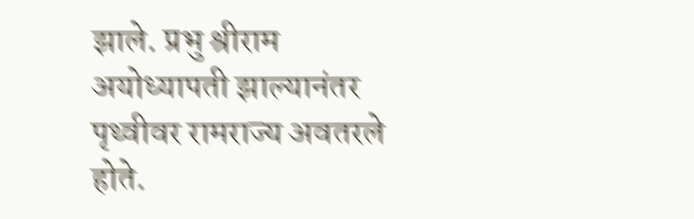झाले. प्रभु श्रीराम अयोध्यापती झाल्यानंतर पृथ्वीवर रामराज्य अवतरले होते.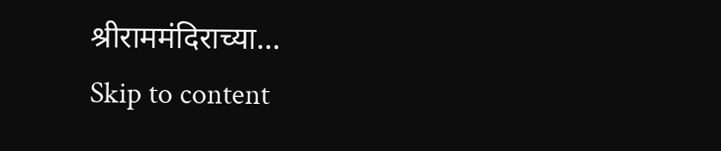श्रीराममंदिराच्या...
Skip to content